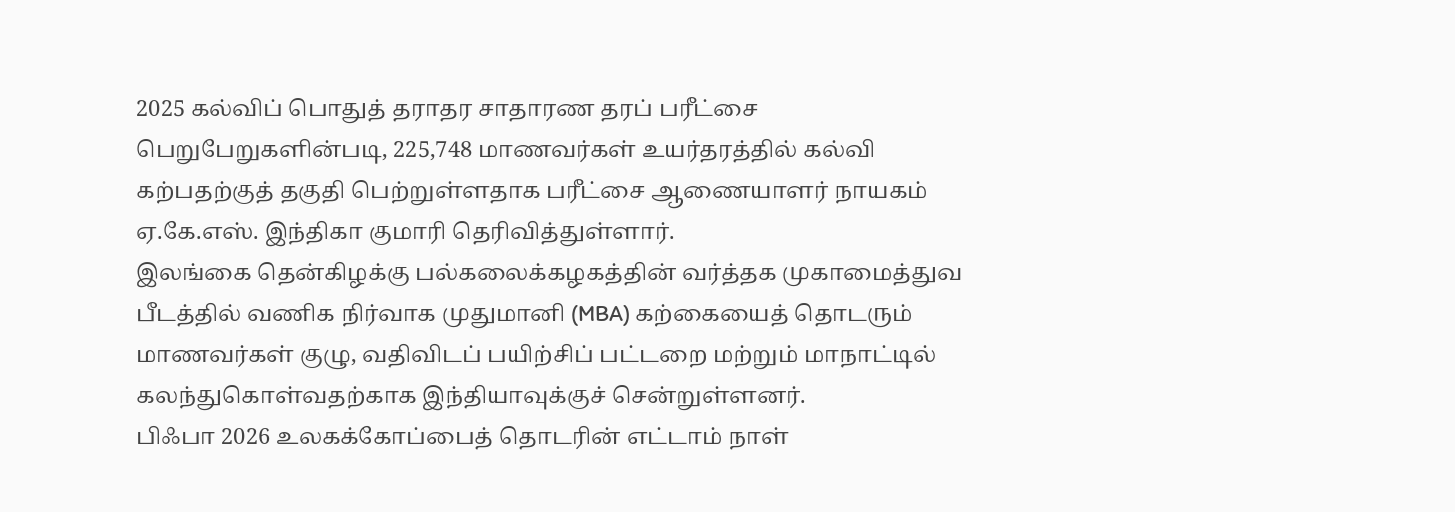2025 கல்விப் பொதுத் தராதர சாதாரண தரப் பரீட்சை பெறுபேறுகளின்படி, 225,748 மாணவர்கள் உயர்தரத்தில் கல்வி கற்பதற்குத் தகுதி பெற்றுள்ளதாக பரீட்சை ஆணையாளர் நாயகம் ஏ.கே.எஸ். இந்திகா குமாரி தெரிவித்துள்ளார்.
இலங்கை தென்கிழக்கு பல்கலைக்கழகத்தின் வர்த்தக முகாமைத்துவ பீடத்தில் வணிக நிர்வாக முதுமானி (MBA) கற்கையைத் தொடரும் மாணவர்கள் குழு, வதிவிடப் பயிற்சிப் பட்டறை மற்றும் மாநாட்டில் கலந்துகொள்வதற்காக இந்தியாவுக்குச் சென்றுள்ளனர்.
பிஃபா 2026 உலகக்கோப்பைத் தொடரின் எட்டாம் நாள்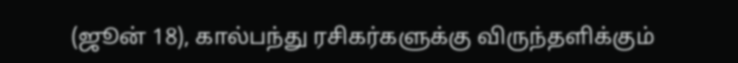(ஜூன் 18), கால்பந்து ரசிகர்களுக்கு விருந்தளிக்கும்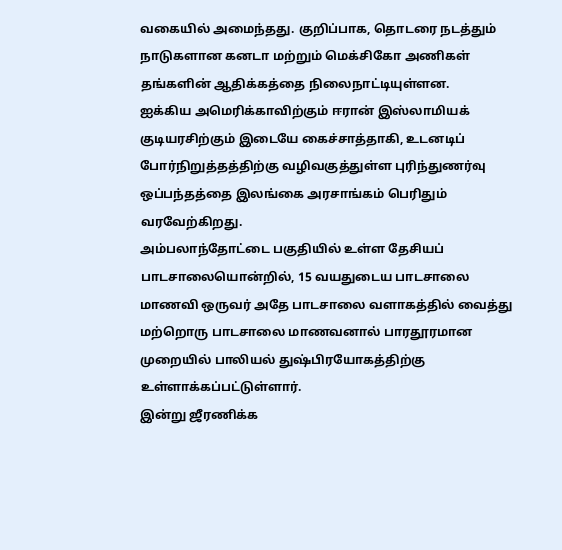வகையில் அமைந்தது. குறிப்பாக, தொடரை நடத்தும் நாடுகளான கனடா மற்றும் மெக்சிகோ அணிகள் தங்களின் ஆதிக்கத்தை நிலைநாட்டியுள்ளன.
ஐக்கிய அமெரிக்காவிற்கும் ஈரான் இஸ்லாமியக் குடியரசிற்கும் இடையே கைச்சாத்தாகி, உடனடிப் போர்நிறுத்தத்திற்கு வழிவகுத்துள்ள புரிந்துணர்வு ஒப்பந்தத்தை இலங்கை அரசாங்கம் பெரிதும் வரவேற்கிறது.
அம்பலாந்தோட்டை பகுதியில் உள்ள தேசியப் பாடசாலையொன்றில், 15 வயதுடைய பாடசாலை மாணவி ஒருவர் அதே பாடசாலை வளாகத்தில் வைத்து மற்றொரு பாடசாலை மாணவனால் பாரதூரமான முறையில் பாலியல் துஷ்பிரயோகத்திற்கு உள்ளாக்கப்பட்டுள்ளார்.
இன்று ஜீரணிக்க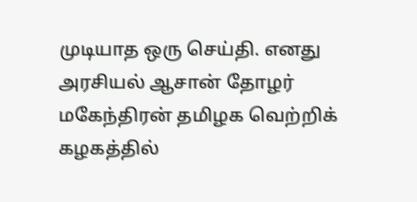முடியாத ஒரு செய்தி. எனது அரசியல் ஆசான் தோழர் மகேந்திரன் தமிழக வெற்றிக் கழகத்தில்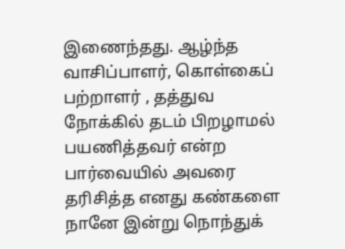இணைந்தது. ஆழ்ந்த வாசிப்பாளர், கொள்கைப் பற்றாளர் , தத்துவ நோக்கில் தடம் பிறழாமல் பயணித்தவர் என்ற பார்வையில் அவரை தரிசித்த எனது கண்களை நானே இன்று நொந்துக்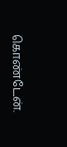கொண்டேன்.